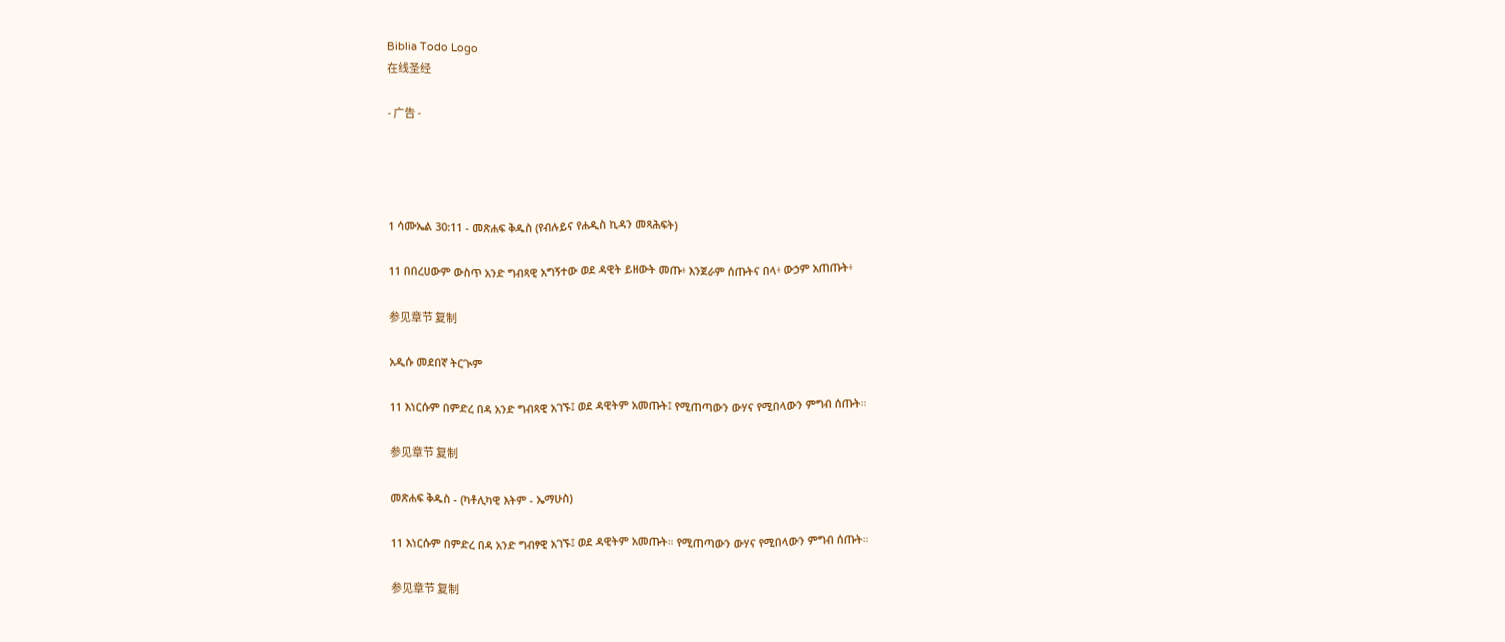Biblia Todo Logo
在线圣经

- 广告 -




1 ሳሙኤል 30:11 - መጽሐፍ ቅዱስ (የብሉይና የሐዲስ ኪዳን መጻሕፍት)

11 በበረሀውም ውስጥ አንድ ግብጻዊ አግኝተው ወደ ዳዊት ይዘውት መጡ፥ እንጀራም ሰጡትና በላ፥ ውኃም አጠጡት፥

参见章节 复制

አዲሱ መደበኛ ትርጒም

11 እነርሱም በምድረ በዳ አንድ ግብጻዊ አገኙ፤ ወደ ዳዊትም አመጡት፤ የሚጠጣውን ውሃና የሚበላውን ምግብ ሰጡት።

参见章节 复制

መጽሐፍ ቅዱስ - (ካቶሊካዊ እትም - ኤማሁስ)

11 እነርሱም በምድረ በዳ አንድ ግብፃዊ አገኙ፤ ወደ ዳዊትም አመጡት። የሚጠጣውን ውሃና የሚበላውን ምግብ ሰጡት።

参见章节 复制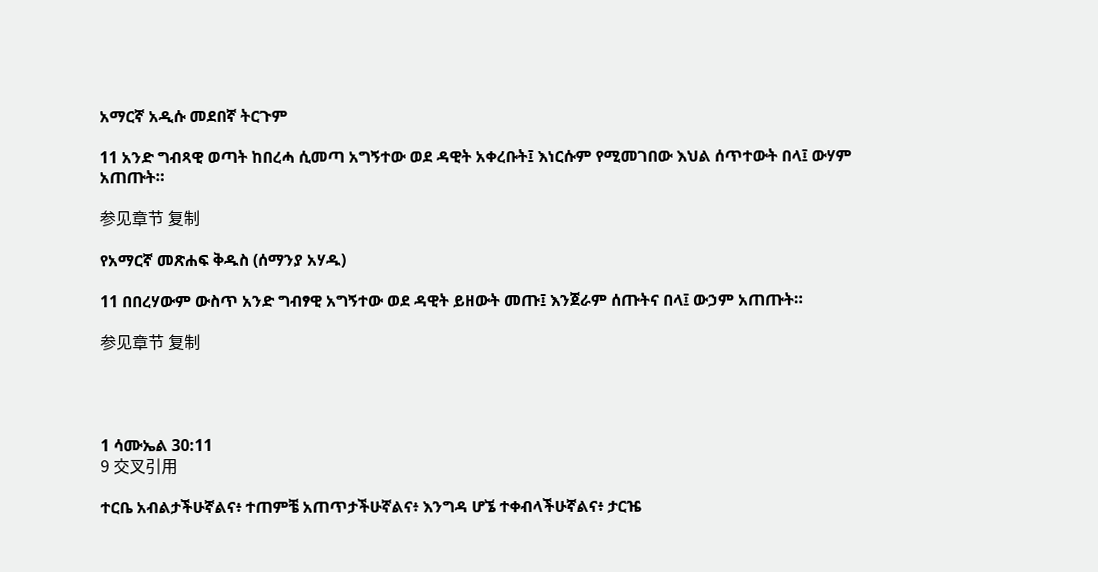አማርኛ አዲሱ መደበኛ ትርጉም

11 አንድ ግብጻዊ ወጣት ከበረሓ ሲመጣ አግኝተው ወደ ዳዊት አቀረቡት፤ እነርሱም የሚመገበው እህል ሰጥተውት በላ፤ ውሃም አጠጡት።

参见章节 复制

የአማርኛ መጽሐፍ ቅዱስ (ሰማንያ አሃዱ)

11 በበረሃውም ውስጥ አንድ ግብፃዊ አግኝተው ወደ ዳዊት ይዘውት መጡ፤ እንጀራም ሰጡትና በላ፤ ውኃም አጠጡት።

参见章节 复制




1 ሳሙኤል 30:11
9 交叉引用

ተርቤ አብልታችሁኛልና፥ ተጠምቼ አጠጥታችሁኛልና፥ እንግዳ ሆኜ ተቀብላችሁኛልና፥ ታርዤ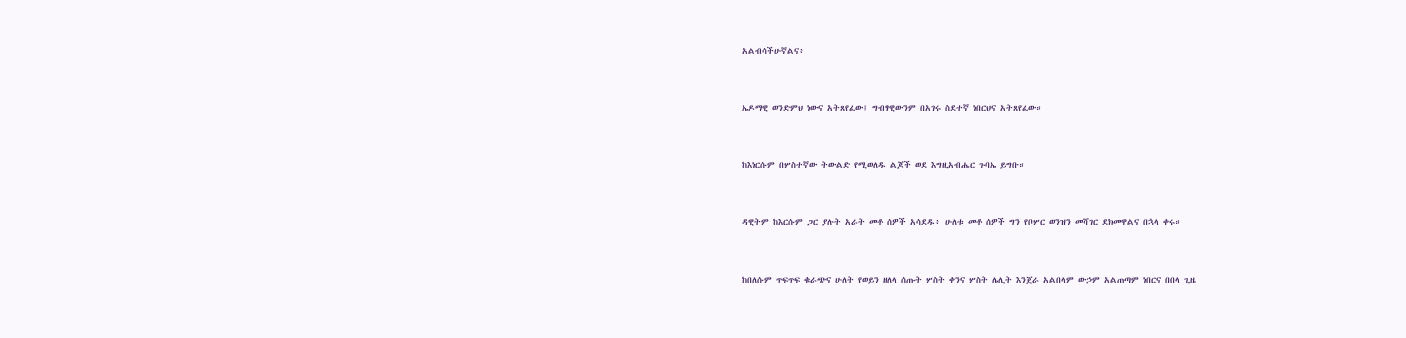አልብሳችሁኛልና፥


ኤዶማዊ ወንድምህ ነውና አትጸየፈው፤ ግብፃዊውንም በአገሩ ስደተኛ ነበርህና አትጸየፈው።


ከእነርሱም በሦስተኛው ትውልድ የሚወለዱ ልጆች ወደ እግዚአብሔር ጉባኤ ይግቡ።


ዳዊትም ከእርሱም ጋር ያሉት አራት መቶ ሰዎች አሳደዱ፥ ሁለቱ መቶ ሰዎች ግን የቦሦር ወንዝን መሻገር ደክመዋልና በኋላ ቀሩ።


ከበለሱም ጥፍጥፍ ቁራጭና ሁለት የወይን ዘለላ ሰጡት ሦስት ቀንና ሦስት ሌሊት እንጀራ አልበላም ውኃም አልጠጣም ነበርና በበላ ጊዜ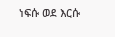ነፍሱ ወደ እርሱ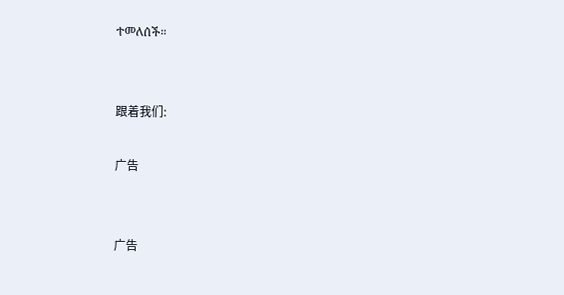ተመለሰች።


跟着我们:

广告


广告